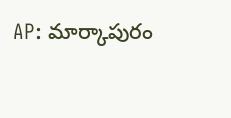AP: మార్కాపురం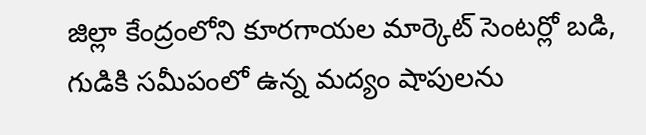జిల్లా కేంద్రంలోని కూరగాయల మార్కెట్ సెంటర్లో బడి, గుడికి సమీపంలో ఉన్న మద్యం షాపులను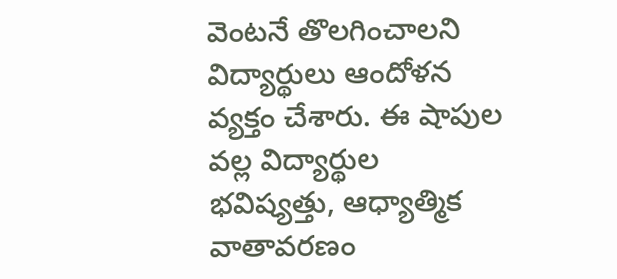వెంటనే తొలగించాలని విద్యార్థులు ఆందోళన వ్యక్తం చేశారు. ఈ షాపుల వల్ల విద్యార్థుల భవిష్యత్తు, ఆధ్యాత్మిక వాతావరణం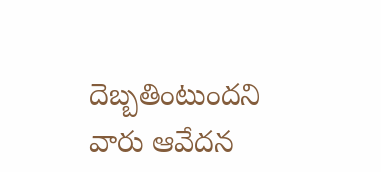దెబ్బతింటుందని వారు ఆవేదన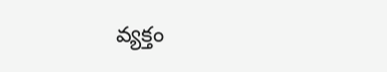వ్యక్తం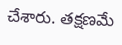చేశారు. తక్షణమే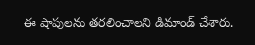ఈ షాపులను తరలించాలని డిమాండ్ చేశారు.